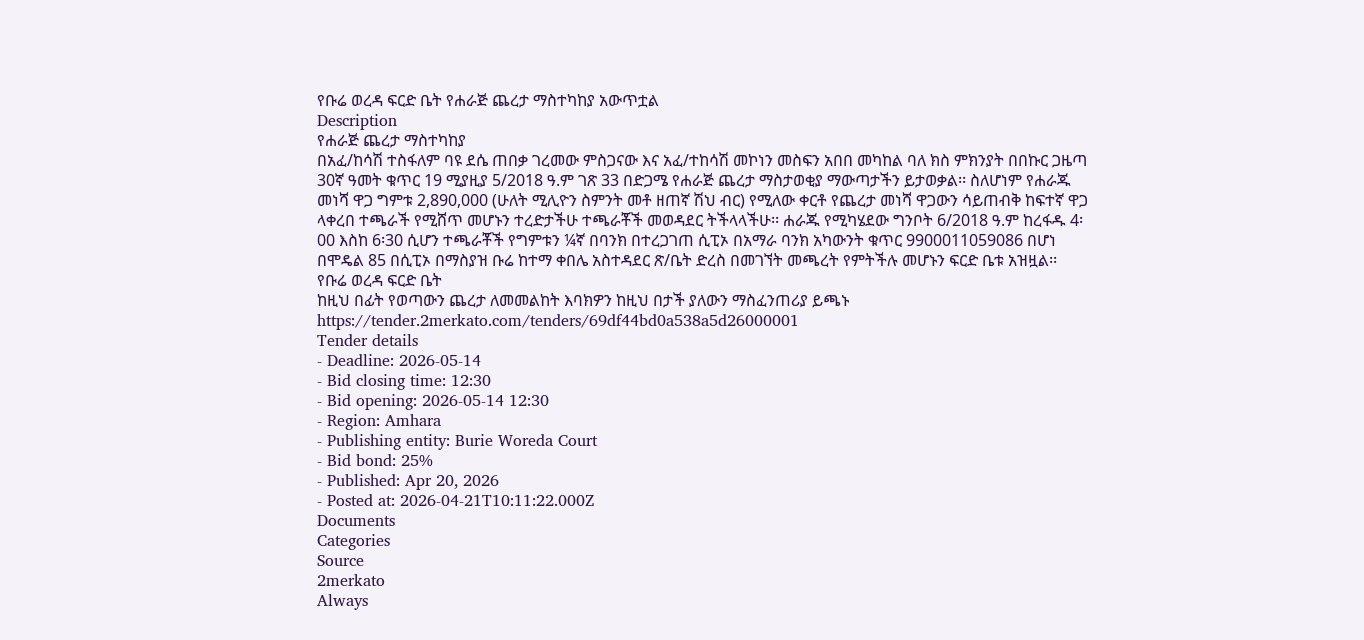የቡሬ ወረዳ ፍርድ ቤት የሐራጅ ጨረታ ማስተካከያ አውጥቷል
Description
የሐራጅ ጨረታ ማስተካከያ
በአፈ/ከሳሽ ተስፋለም ባዩ ደሴ ጠበቃ ገረመው ምስጋናው እና አፈ/ተከሳሽ መኮነን መስፍን አበበ መካከል ባለ ክስ ምክንያት በበኩር ጋዜጣ 30ኛ ዓመት ቁጥር 19 ሚያዚያ 5/2018 ዓ.ም ገጽ 33 በድጋሜ የሐራጅ ጨረታ ማስታወቂያ ማውጣታችን ይታወቃል፡፡ ስለሆነም የሐራጁ መነሻ ዋጋ ግምቱ 2,890,000 (ሁለት ሚሊዮን ስምንት መቶ ዘጠኛ ሽህ ብር) የሚለው ቀርቶ የጨረታ መነሻ ዋጋውን ሳይጠብቅ ከፍተኛ ዋጋ ላቀረበ ተጫራች የሚሸጥ መሆኑን ተረድታችሁ ተጫራቾች መወዳደር ትችላላችሁ፡፡ ሐራጁ የሚካሄደው ግንቦት 6/2018 ዓ.ም ከረፋዱ 4፡00 እስከ 6፡30 ሲሆን ተጫራቾች የግምቱን ¼ኛ በባንክ በተረጋገጠ ሲፒኦ በአማራ ባንክ አካውንት ቁጥር 9900011059086 በሆነ በሞዴል 85 በሲፒኦ በማስያዝ ቡሬ ከተማ ቀበሌ አስተዳደር ጽ/ቤት ድረስ በመገኘት መጫረት የምትችሉ መሆኑን ፍርድ ቤቱ አዝዟል፡፡
የቡሬ ወረዳ ፍርድ ቤት
ከዚህ በፊት የወጣውን ጨረታ ለመመልከት እባክዎን ከዚህ በታች ያለውን ማስፈንጠሪያ ይጫኑ
https://tender.2merkato.com/tenders/69df44bd0a538a5d26000001
Tender details
- Deadline: 2026-05-14
- Bid closing time: 12:30
- Bid opening: 2026-05-14 12:30
- Region: Amhara
- Publishing entity: Burie Woreda Court
- Bid bond: 25%
- Published: Apr 20, 2026
- Posted at: 2026-04-21T10:11:22.000Z
Documents
Categories
Source
2merkato
Always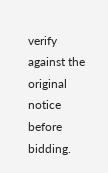verify against the original notice before bidding.